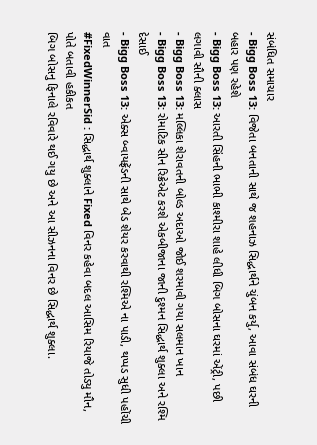સંબંધિત સમાચાર
- Bigg Boss 13: વિજેતા બનતાની સાથે જ શહનાઝ સિદ્ધાર્થને ચુંબન કર્યુ, આવા સંબંધ ઘરની બહાર પણ રહેશે
- Bigg Boss 13: આરતી સિંહની ભાભી કાશ્મીરા શાહે લીધી બિગ બોસના ઘરમાં એંટ્રી, પછી લગાવી સૌની ક્લાસ
- Bigg Boss 13: મલ્લિકા શેરાવતની બોલ્ડ અદાઓ જોઈ શરમાવી ગયા સલમાન ખાન
- Bigg Boss 13: રોમાટિક સીન રિક્રેએટ કરશે એકબીજાના જાની દુશ્મન સિદ્ધાર્થ શુક્લા અને રશ્મિ દેસાઈ
- Bigg Boss 13: એક્સ બ્વાયફ્રેંડની સાથે બેડ શેયર કરવાથી રશ્મિએ ના પાડી, થપ્પડ સુધી પહોંચી વાત
#FixedWinnerSid : સિદ્ધાર્થ શુક્લાને Fixed વિનર કહેવા બદલ આસિમ રિયાજે તોડ્યુ મૌન, પોતે બતાવી હકીકત
બિગ બોસનુ ફિનાલે રવિવારે થઈ ગયુ છે અને આ સીઝનના વિનર છે સિદ્ધાર્થ શુક્લા.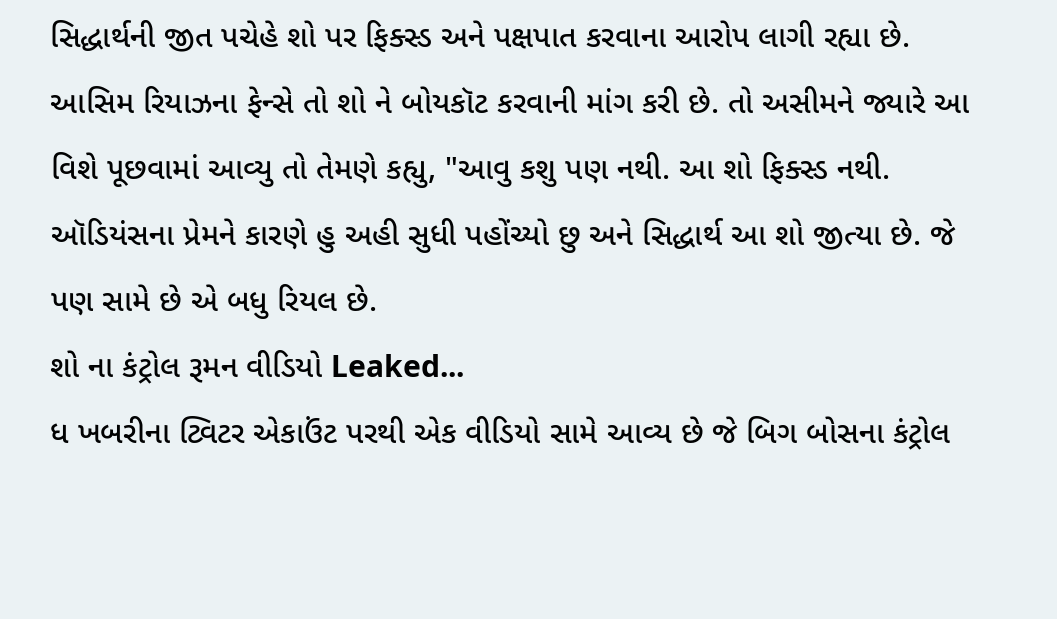સિદ્ધાર્થની જીત પચેહે શો પર ફિક્સ્ડ અને પક્ષપાત કરવાના આરોપ લાગી રહ્યા છે. આસિમ રિયાઝના ફેન્સે તો શો ને બોયકૉટ કરવાની માંગ કરી છે. તો અસીમને જ્યારે આ વિશે પૂછવામાં આવ્યુ તો તેમણે કહ્યુ, "આવુ કશુ પણ નથી. આ શો ફિક્સ્ડ નથી. ઑડિયંસના પ્રેમને કારણે હુ અહી સુધી પહોંચ્યો છુ અને સિદ્ધાર્થ આ શો જીત્યા છે. જે પણ સામે છે એ બધુ રિયલ છે.
શો ના કંટ્રોલ રૂમન વીડિયો Leaked...
ધ ખબરીના ટ્વિટર એકાઉંટ પરથી એક વીડિયો સામે આવ્ય છે જે બિગ બોસના કંટ્રોલ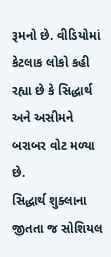રૂમનો છે. વીડિયોમાં કેટલાક લોકો કહી રહ્યા છે કે સિદ્ધાર્થ અને અસીમને બરાબર વોટ મળ્યા છે.
સિદ્ધાર્થ શુક્લાના જીતતા જ સોશિયલ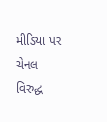મીડિયા પર ચેનલ વિરુદ્ધ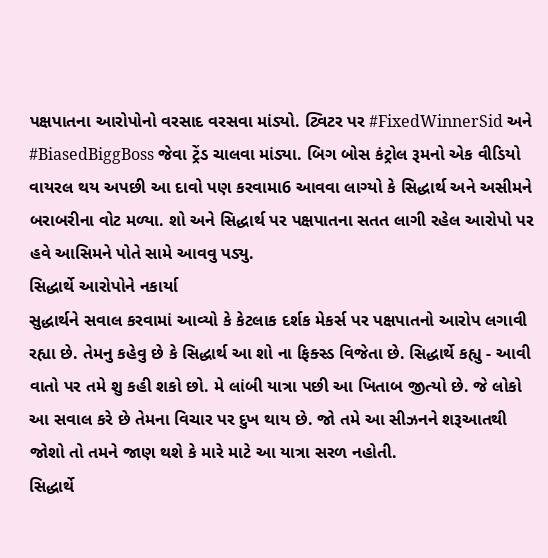પક્ષપાતના આરોપોનો વરસાદ વરસવા માંડ્યો. ટ્વિટર પર #FixedWinnerSid અને #BiasedBiggBoss જેવા ટ્રેંડ ચાલવા માંડ્યા. બિગ બોસ કંટ્રોલ રૂમનો એક વીડિયો વાયરલ થય અપછી આ દાવો પણ કરવામા6 આવવા લાગ્યો કે સિદ્ધાર્થ અને અસીમને બરાબરીના વોટ મળ્યા. શો અને સિદ્ધાર્થ પર પક્ષપાતના સતત લાગી રહેલ આરોપો પર હવે આસિમને પોતે સામે આવવુ પડ્યુ.
સિદ્ધાર્થે આરોપોને નકાર્યા
સુદ્ધાર્થને સવાલ કરવામાં આવ્યો કે કેટલાક દર્શક મેકર્સ પર પક્ષપાતનો આરોપ લગાવી રહ્યા છે. તેમનુ કહેવુ છે કે સિદ્ધાર્થ આ શો ના ફિક્સ્ડ વિજેતા છે. સિદ્ધાર્થે કહ્યુ - આવી વાતો પર તમે શુ કહી શકો છો. મે લાંબી યાત્રા પછી આ ખિતાબ જીત્યો છે. જે લોકો આ સવાલ કરે છે તેમના વિચાર પર દુખ થાય છે. જો તમે આ સીઝનને શરૂઆતથી જોશો તો તમને જાણ થશે કે મારે માટે આ યાત્રા સરળ નહોતી.
સિદ્ધાર્થે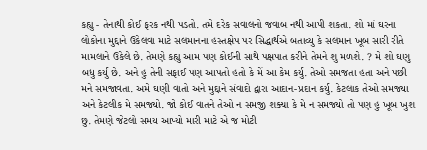કહ્યુ - તેનાથી કોઈ ફરક નથી પડતો. તમે દરેક સવાલનો જવાબ નથી આપી શકતા. શો માં ઘરના લોકોના મુદ્દાને ઉકેલવા માટે સલમાનના હસ્તક્ષેપ પર સિદ્ધાર્થએ બતાવ્યુ કે સલમાન ખૂબ સારી રીતે મામલાને ઉકેલે છે. તેમણે કહ્યુ આમ પણ કોઈની સાથે પક્ષપાત કરીને તેમને શુ મળશે. ? મે શો ઘણુ બધુ કર્યુ છે. અને હુ તેની સફાઈ પણ આપતો હતો કે મેં આ કેમ કર્યુ. તેઓ સમજતા હતા અને પછી મને સમજાવતા. અમે ઘણી વાતો અને મુદ્દાને સંવાદો દ્વારા આદાન-પ્રદાન કર્યુ. કેટલાક તેઓ સમજ્યા અને કેટલીક મે સમજ્યો. જો કોઈ વાતને તેઓ ન સમજી શક્યા કે મે ન સમજ્યો તો પણ હુ ખૂબ ખુશ છુ. તેમણે જેટલો સમય આપ્યો મારી માટે એ જ મોટી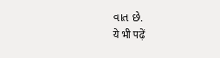વાત છે.
ये भी पढ़ें